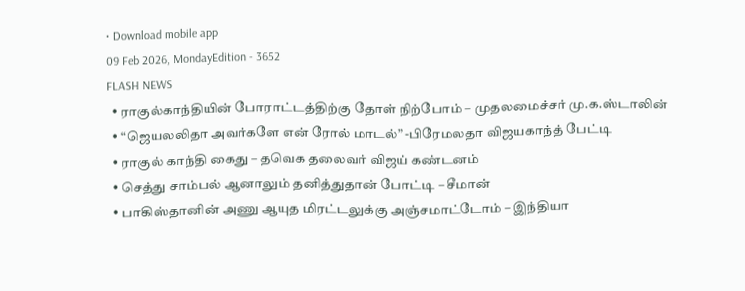• Download mobile app
09 Feb 2026, MondayEdition - 3652
FLASH NEWS
  • ராகுல்காந்தியின் போராட்டத்திற்கு தோள் நிற்போம் – முதலமைச்சர் மு.க.ஸ்டாலின்
  • “ஜெயலலிதா அவர்களே என் ரோல் மாடல்” -பிரேமலதா விஜயகாந்த் பேட்டி
  • ராகுல் காந்தி கைது – தவெக தலைவர் விஜய் கண்டனம்
  • செத்து சாம்பல் ஆனாலும் தனித்துதான் போட்டி – சீமான்
  • பாகிஸ்தானின் அணு ஆயுத மிரட்டலுக்கு அஞ்சமாட்டோம் – இந்தியா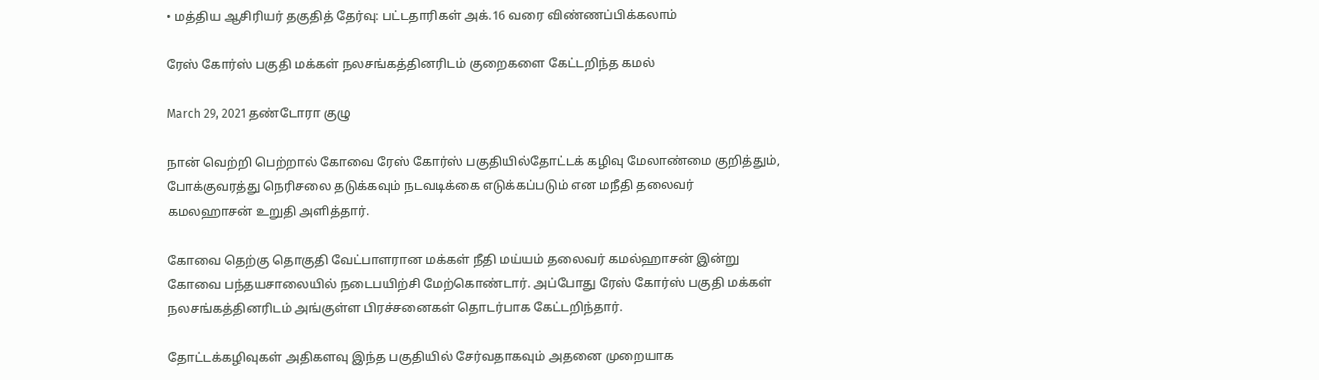• மத்திய ஆசிரியர் தகுதித் தேர்வு: பட்டதாரிகள் அக்.16 வரை விண்ணப்பிக்கலாம்

ரேஸ் கோர்ஸ் பகுதி மக்கள் நலசங்கத்தினரிடம் குறைகளை கேட்டறிந்த கமல்

March 29, 2021 தண்டோரா குழு

நான் வெற்றி பெற்றால் கோவை ரேஸ் கோர்ஸ் பகுதியில்தோட்டக் கழிவு மேலாண்மை குறித்தும், போக்குவரத்து நெரிசலை தடுக்கவும் நடவடிக்கை எடுக்கப்படும் என மநீதி தலைவர் கமலஹாசன் உறுதி அளித்தார்.

கோவை தெற்கு தொகுதி வேட்பாளரான மக்கள் நீதி மய்யம் தலைவர் கமல்ஹாசன் இன்று கோவை பந்தயசாலையில் நடைபயிற்சி மேற்கொண்டார். அப்போது ரேஸ் கோர்ஸ் பகுதி மக்கள் நலசங்கத்தினரிடம் அங்குள்ள பிரச்சனைகள் தொடர்பாக கேட்டறிந்தார்.

தோட்டக்கழிவுகள் அதிகளவு இந்த பகுதியில் சேர்வதாகவும் அதனை முறையாக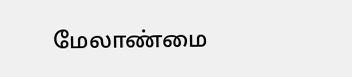மேலாண்மை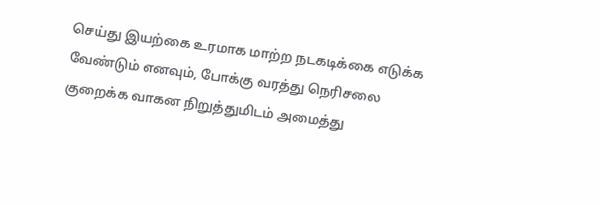செய்து இயற்கை உரமாக மாற்ற நடகடிக்கை எடுக்க வேண்டும் எனவும், போக்கு வரத்து நெரிசலை குறைக்க வாகன நிறுத்துமிடம் அமைத்து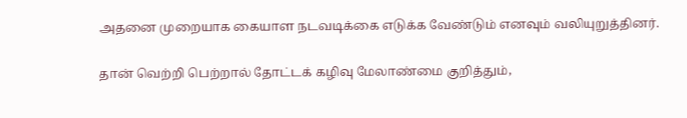அதனை முறையாக கையாள நடவடிக்கை எடுக்க வேண்டும் எனவும் வலியுறுத்தினர்.

தான் வெற்றி பெற்றால் தோட்டக் கழிவு மேலாண்மை குறித்தும்,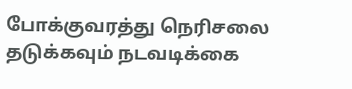போக்குவரத்து நெரிசலை தடுக்கவும் நடவடிக்கை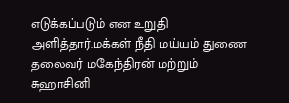எடுக்கப்படும் என உறுதி அளித்தார்.மக்கள் நீதி மய்யம் துணை தலைவர் மகேந்திரன் மற்றும் சுஹாசினி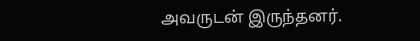அவருடன் இருந்தனர்.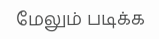மேலும் படிக்க